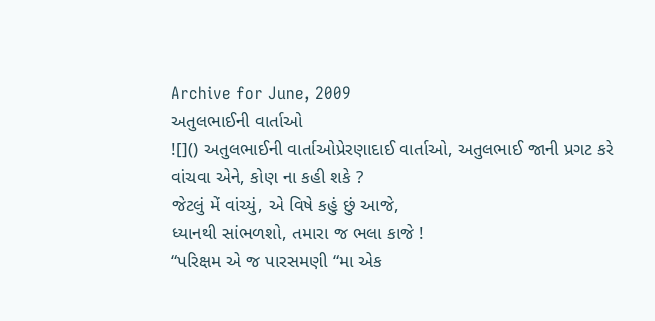Archive for June, 2009
અતુલભાઈની વાર્તાઓ
![]() અતુલભાઈની વાર્તાઓપ્રેરણાદાઈ વાર્તાઓ, અતુલભાઈ જાની પ્રગટ કરે
વાંચવા એને, કોણ ના કહી શકે ?
જેટલું મેં વાંચ્યું, એ વિષે કહું છું આજે,
ધ્યાનથી સાંભળશો, તમારા જ ભલા કાજે !
“પરિક્ષમ એ જ પારસમણી “મા એક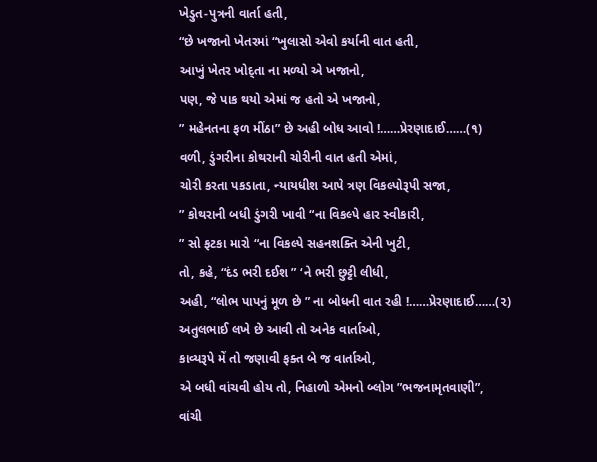ખેડુત-પુત્રની વાર્તા હતી,
“છે ખજાનો ખેતરમાં “ખુલાસો એવો કર્યાની વાત હતી,
આખું ખેતર ખોદ્તા ના મળ્યો એ ખજાનો,
પણ, જે પાક થયો એમાં જ હતો એ ખજાનો,
” મહેનતના ફળ મીંઠા” છે અહી બોધ આવો !……પ્રેરણાદાઈ……(૧)
વળી, ડુંગરીના કોથરાની ચોરીની વાત હતી એમાં,
ચોરી કરતા પકડાતા, ન્યાયધીશ આપે ત્રણ વિકલ્પોરૂપી સજા,
” કોથરાની બધી ડુંગરી ખાવી “ના વિકલ્પે હાર સ્વીકારી,
” સો ફટકા મારો “ના વિકલ્પે સહનશક્તિ એની ખુટી,
તો, કહે, “દંડ ભરી દઈશ ” ‘ને ભરી છુટ્ટી લીધી,
અહી, “લોભ પાપનું મૂળ છે ” ના બોધની વાત રહી !……પ્રેરણાદાઈ……(૨)
અતુલભાઈ લખે છે આવી તો અનેક વાર્તાઓ,
કાવ્યરૂપે મેં તો જણાવી ફક્ત બે જ વાર્તાઓ,
એ બધી વાંચવી હોય તો, નિહાળો એમનો બ્લોગ ”ભજનામૃતવાણી”,
વાંચી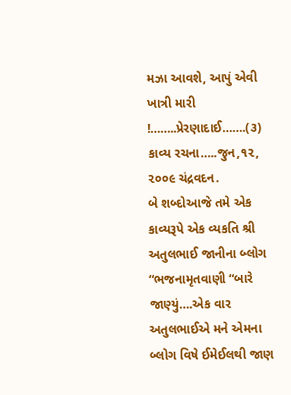મઝા આવશે, આપું એવી ખાત્રી મારી !……..પ્રેરણાદાઈ…….(૩)
કાવ્ય રચના…..જુન,૧૨, ૨૦૦૯ ચંદ્રવદન.
બે શબ્દોઆજે તમે એક કાવ્યરૂપે એક વ્યકતિ શ્રી અતુલભાઈ જાનીના બ્લોગ “ભજનામૃતવાણી “બારે જાણ્યું….એક વાર અતુલભાઈએ મને એમના બ્લોગ વિષે ઈમેઈલથી જાણ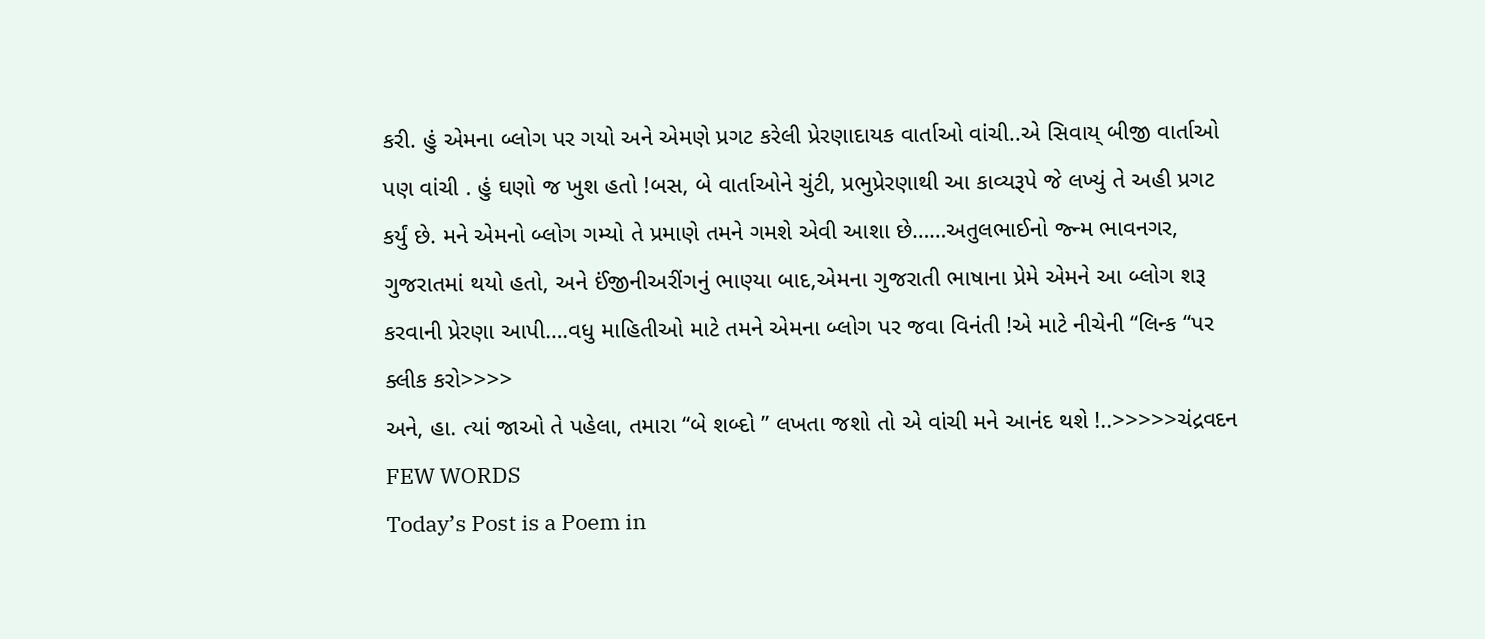કરી. હું એમના બ્લોગ પર ગયો અને એમણે પ્રગટ કરેલી પ્રેરણાદાયક વાર્તાઓ વાંચી..એ સિવાય્ બીજી વાર્તાઓ પણ વાંચી . હું ઘણો જ ખુશ હતો !બસ, બે વાર્તાઓને ચુંટી, પ્રભુપ્રેરણાથી આ કાવ્યરૂપે જે લખ્યું તે અહી પ્રગટ કર્યું છે. મને એમનો બ્લોગ ગમ્યો તે પ્રમાણે તમને ગમશે એવી આશા છે……અતુલભાઈનો જ્ન્મ ભાવનગર, ગુજરાતમાં થયો હતો, અને ઈંજીનીઅરીંગનું ભાણ્યા બાદ,એમના ગુજરાતી ભાષાના પ્રેમે એમને આ બ્લોગ શરૂ કરવાની પ્રેરણા આપી….વધુ માહિતીઓ માટે તમને એમના બ્લોગ પર જવા વિનંતી !એ માટે નીચેની “લિન્ક “પર ક્લીક કરો>>>>
અને, હા. ત્યાં જાઓ તે પહેલા, તમારા “બે શબ્દો ” લખતા જશો તો એ વાંચી મને આનંદ થશે !..>>>>>ચંદ્રવદન
FEW WORDS
Today’s Post is a Poem in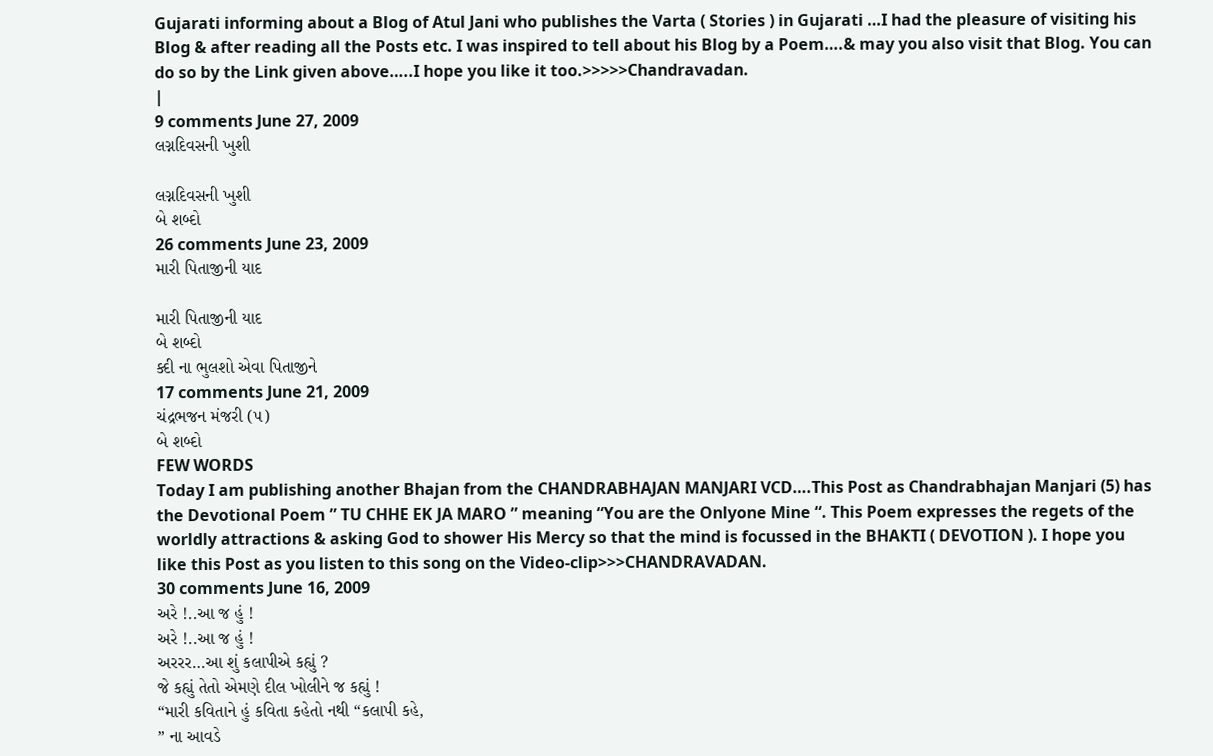Gujarati informing about a Blog of Atul Jani who publishes the Varta ( Stories ) in Gujarati …I had the pleasure of visiting his Blog & after reading all the Posts etc. I was inspired to tell about his Blog by a Poem….& may you also visit that Blog. You can do so by the Link given above…..I hope you like it too.>>>>>Chandravadan.
|
9 comments June 27, 2009
લગ્નદિવસની ખુશી

લગ્નદિવસની ખુશી
બે શબ્દો
26 comments June 23, 2009
મારી પિતાજીની યાદ

મારી પિતાજીની યાદ
બે શબ્દો
ક્દી ના ભુલશો એવા પિતાજીને
17 comments June 21, 2009
ચંદ્રભજન મંજરી (૫)
બે શબ્દો
FEW WORDS
Today I am publishing another Bhajan from the CHANDRABHAJAN MANJARI VCD….This Post as Chandrabhajan Manjari (5) has the Devotional Poem ” TU CHHE EK JA MARO ” meaning “You are the Onlyone Mine “. This Poem expresses the regets of the worldly attractions & asking God to shower His Mercy so that the mind is focussed in the BHAKTI ( DEVOTION ). I hope you like this Post as you listen to this song on the Video-clip>>>CHANDRAVADAN.
30 comments June 16, 2009
અરે !..આ જ હું !
અરે !..આ જ હું !
અરરર…આ શું કલાપીએ કહ્યું ?
જે કહ્યું તેતો એમણે દીલ ખોલીને જ કહ્યું !
“મારી કવિતાને હું કવિતા કહેતો નથી “કલાપી કહે,
” ના આવડે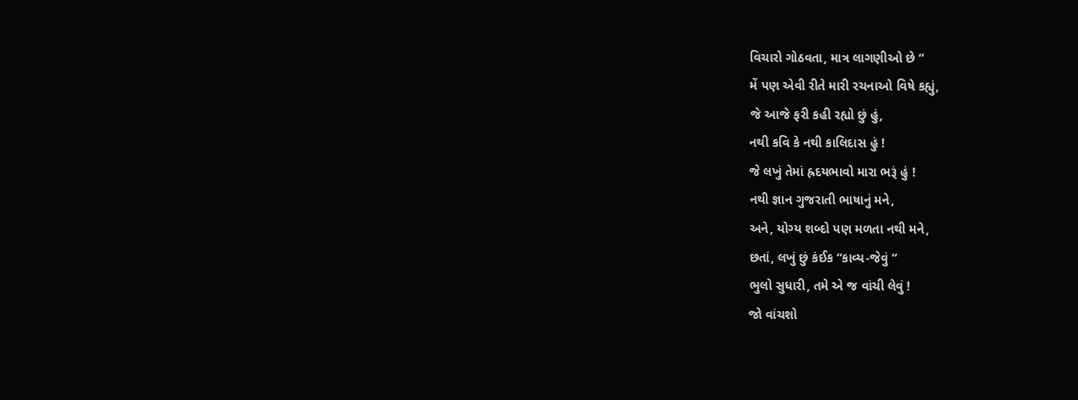વિચારો ગોઠવતા, માત્ર લાગણીઓ છે “
મેં પણ એવી રીતે મારી રચનાઓ વિષે કહ્યું,
જે આજે ફરી કહી રહ્યો છું હું,
નથી કવિ કે નથી કાલિદાસ હું !
જે લખું તેમાં હ્રદયભાવો મારા ભરૂં હું !
નથી જ્ઞાન ગુજરાતી ભાષાનું મને,
અને, યોગ્ય શબ્દો પણ મળતા નથી મને,
છતાં, લખું છું કંઈક “કાવ્ય-જેવું “
ભુલો સુધારી, તમે એ જ વાંચી લેવું !
જો વાંચશો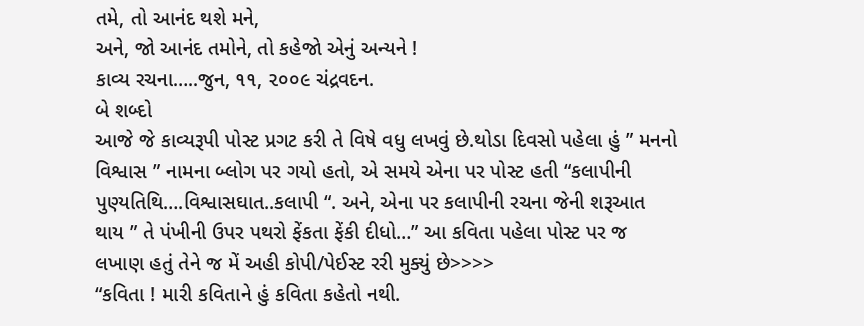તમે, તો આનંદ થશે મને,
અને, જો આનંદ તમોને, તો કહેજો એનું અન્યને !
કાવ્ય રચના…..જુન, ૧૧, ૨૦૦૯ ચંદ્રવદન.
બે શબ્દો
આજે જે કાવ્યરૂપી પોસ્ટ પ્રગટ કરી તે વિષે વધુ લખવું છે.થોડા દિવસો પહેલા હું ” મનનો વિશ્વાસ ” નામના બ્લોગ પર ગયો હતો, એ સમયે એના પર પોસ્ટ હતી “કલાપીની પુણ્યતિથિ….વિશ્વાસઘાત..કલાપી “. અને, એના પર કલાપીની રચના જેની શરૂઆત થાય ” તે પંખીની ઉપર પથરો ફેંકતા ફેંકી દીધો…” આ કવિતા પહેલા પોસ્ટ પર જ લખાણ હતું તેને જ મેં અહી કોપી/પેઈસ્ટ રરી મુક્યું છે>>>>
“કવિતા ! મારી કવિતાને હું કવિતા કહેતો નથી.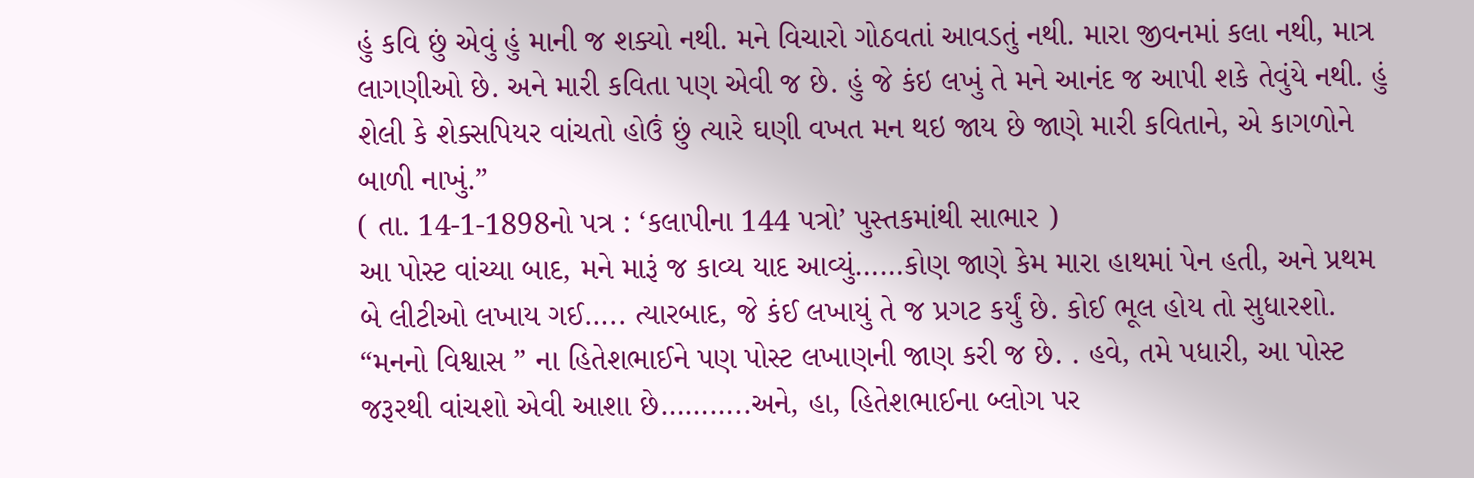હું કવિ છું એવું હું માની જ શક્યો નથી. મને વિચારો ગોઠવતાં આવડતું નથી. મારા જીવનમાં કલા નથી, માત્ર લાગણીઓ છે. અને મારી કવિતા પણ એવી જ છે. હું જે કંઇ લખું તે મને આનંદ જ આપી શકે તેવુંયે નથી. હું શેલી કે શેક્સપિયર વાંચતો હોઉં છું ત્યારે ઘણી વખત મન થઇ જાય છે જાણે મારી કવિતાને, એ કાગળોને બાળી નાખું.”
( તા. 14-1-1898નો પત્ર : ‘કલાપીના 144 પત્રો’ પુસ્તકમાંથી સાભાર )
આ પોસ્ટ વાંચ્યા બાદ, મને મારૂં જ કાવ્ય યાદ આવ્યું……કોણ જાણે કેમ મારા હાથમાં પેન હતી, અને પ્રથમ બે લીટીઓ લખાય ગઈ….. ત્યારબાદ, જે કંઈ લખાયું તે જ પ્રગટ કર્યું છે. કોઈ ભૂલ હોય તો સુધારશો. “મનનો વિશ્વાસ ” ના હિતેશભાઈને પણ પોસ્ટ લખાણની જાણ કરી જ છે. . હવે, તમે પધારી, આ પોસ્ટ જરૂરથી વાંચશો એવી આશા છે………..અને, હા, હિતેશભાઈના બ્લોગ પર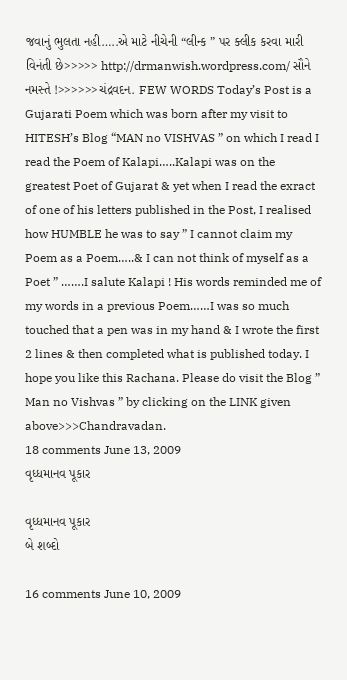જવાનું ભુલતા નહી…..એ માટે નીચેની “લીન્ક ” પર ક્લીક કરવા મારી વિનંતી છે>>>>> http://drmanwish.wordpress.com/ સૌને નમસ્તે !>>>>>>ચંદ્રવદન. FEW WORDS Today’s Post is a Gujarati Poem which was born after my visit to HITESH’s Blog “MAN no VISHVAS ” on which I read I read the Poem of Kalapi…..Kalapi was on the greatest Poet of Gujarat & yet when I read the exract of one of his letters published in the Post, I realised how HUMBLE he was to say ” I cannot claim my Poem as a Poem…..& I can not think of myself as a Poet ” …….I salute Kalapi ! His words reminded me of my words in a previous Poem……I was so much touched that a pen was in my hand & I wrote the first 2 lines & then completed what is published today. I hope you like this Rachana. Please do visit the Blog ” Man no Vishvas ” by clicking on the LINK given above>>>Chandravadan.
18 comments June 13, 2009
વૃધ્ધમાનવ પૂકાર

વૃધ્ધમાનવ પૂકાર
બે શબ્દો

16 comments June 10, 2009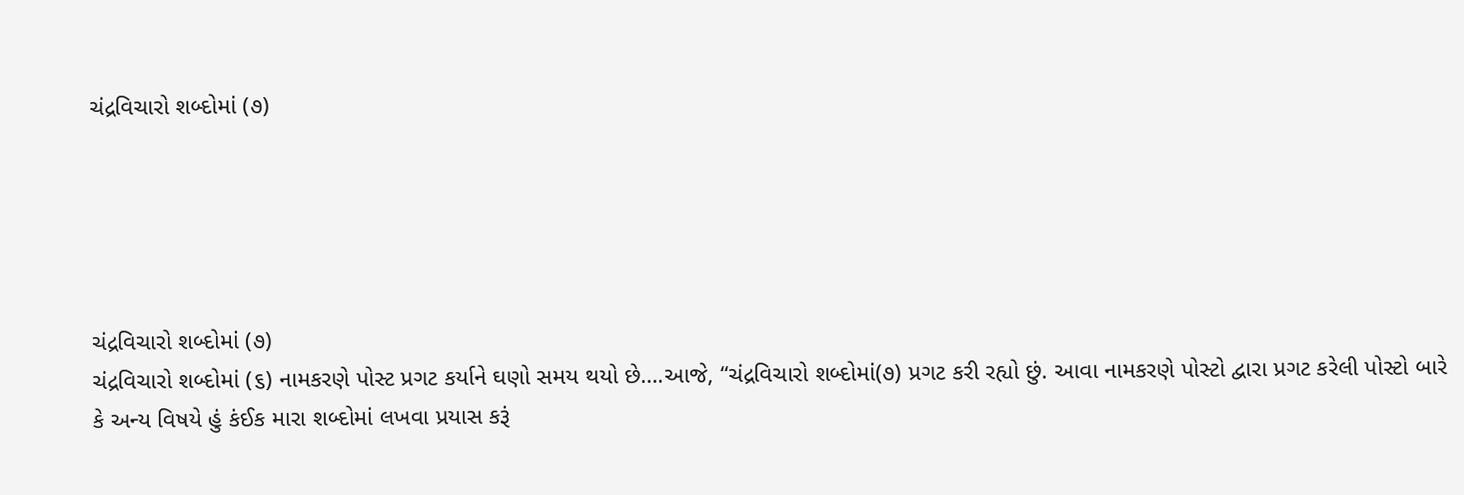ચંદ્રવિચારો શબ્દોમાં (૭)





ચંદ્રવિચારો શબ્દોમાં (૭)
ચંદ્રવિચારો શબ્દોમાં (૬) નામકરણે પોસ્ટ પ્રગટ કર્યાને ઘણો સમય થયો છે….આજે, “ચંદ્રવિચારો શબ્દોમાં(૭) પ્રગટ કરી રહ્યો છું. આવા નામકરણે પોસ્ટો દ્વારા પ્રગટ કરેલી પોસ્ટો બારે કે અન્ય વિષયે હું કંઈક મારા શબ્દોમાં લખવા પ્રયાસ કરૂં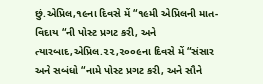છું.એપ્રિલ,૧૯ના દિવસે મેં “૧૯મી એપ્રિલની માત-વિદાય “ની પોસ્ટ પ્રગટ કરી, અને ત્યારબાદ,એપ્રિલ.૨૨,૨૦૦૯ના દિવસે મેં “સંસાર અને સબંધો “નામે પોસ્ટ પ્રગટ કરી, અને સૌને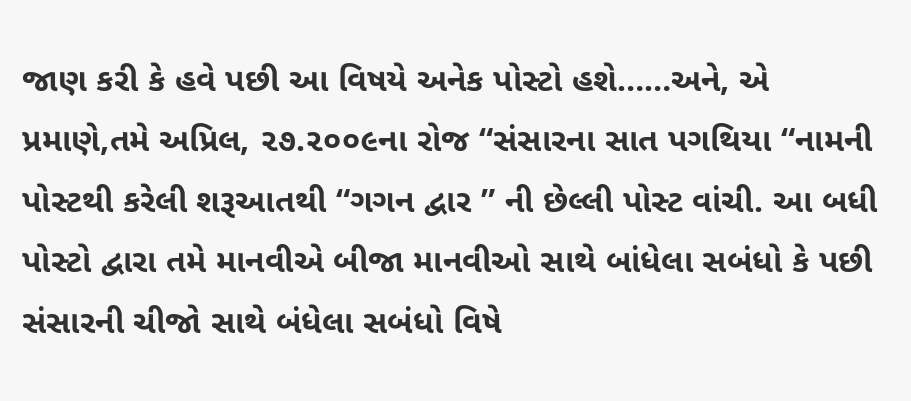જાણ કરી કે હવે પછી આ વિષયે અનેક પોસ્ટો હશે……અને, એ પ્રમાણે,તમે અપ્રિલ, ૨૭.૨૦૦૯ના રોજ “સંસારના સાત પગથિયા “નામની પોસ્ટથી કરેલી શરૂઆતથી “ગગન દ્વાર ” ની છેલ્લી પોસ્ટ વાંચી. આ બધી પોસ્ટો દ્વારા તમે માનવીએ બીજા માનવીઓ સાથે બાંધેલા સબંધો કે પછી સંસારની ચીજો સાથે બંધેલા સબંધો વિષે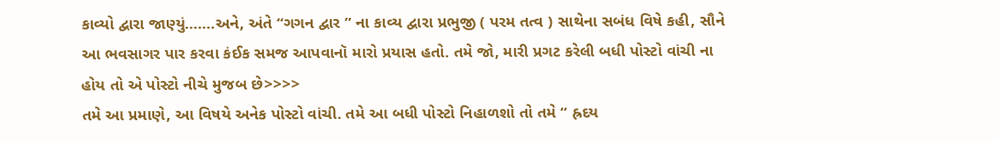કાવ્યો દ્વારા જાણ્યું…….અને, અંતે “ગગન દ્વાર ” ના કાવ્ય દ્વારા પ્રભુજી ( પરમ તત્વ ) સાથેના સબંધ વિષે કહી, સૌને આ ભવસાગર પાર કરવા કંઈક સમજ આપવાનૉ મારો પ્રયાસ હતો. તમે જો, મારી પ્રગટ કરેલી બધી પોસ્ટો વાંચી ના હોય તો એ પોસ્ટો નીચે મુજબ છે>>>>
તમે આ પ્રમાણે, આ વિષયે અનેક પોસ્ટો વાંચી. તમે આ બધી પોસ્ટો નિહાળશો તો તમે “ હ્રદય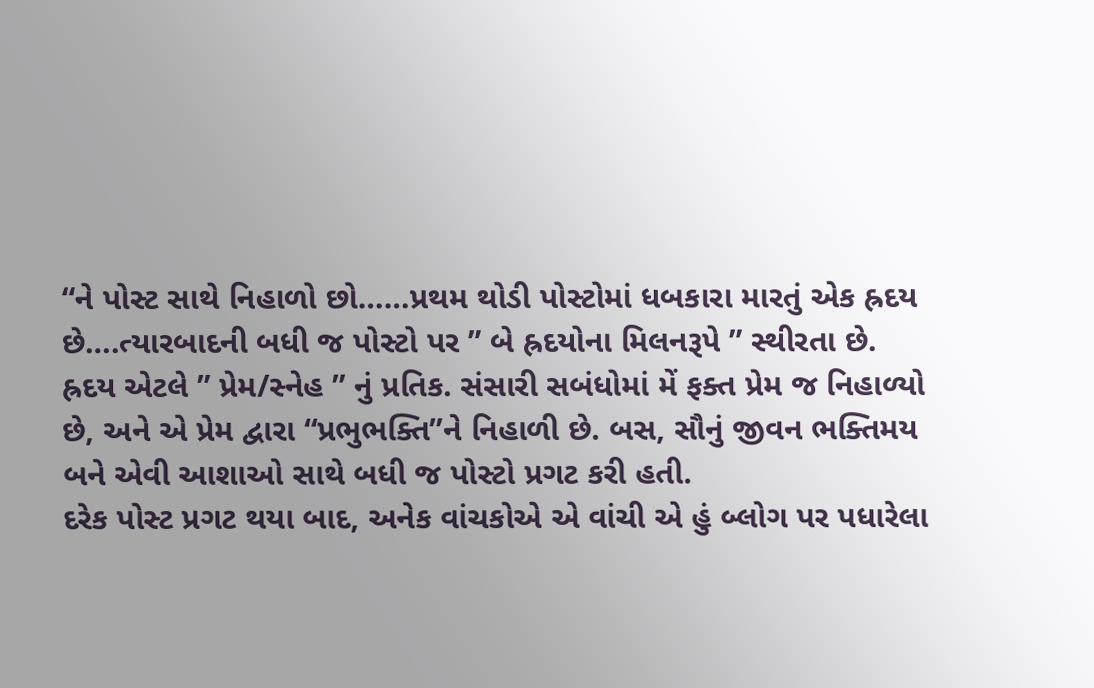“ને પોસ્ટ સાથે નિહાળો છો……પ્રથમ થોડી પોસ્ટોમાં ધબકારા મારતું એક હ્રદય છે….ત્યારબાદની બધી જ પોસ્ટો પર ” બે હ્રદયોના મિલનરૂપે ” સ્થીરતા છે. હ્રદય એટલે ” પ્રેમ/સ્નેહ ” નું પ્રતિક. સંસારી સબંધોમાં મેં ફક્ત પ્રેમ જ નિહાળ્યો છે, અને એ પ્રેમ દ્વારા “પ્રભુભક્તિ”ને નિહાળી છે. બસ, સૌનું જીવન ભક્તિમય બને એવી આશાઓ સાથે બધી જ પોસ્ટો પ્રગટ કરી હતી.
દરેક પોસ્ટ પ્રગટ થયા બાદ, અનેક વાંચકોએ એ વાંચી એ હું બ્લોગ પર પધારેલા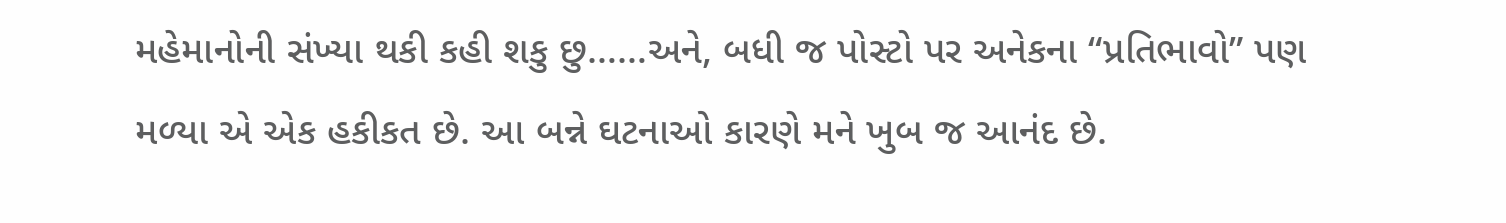મહેમાનોની સંખ્યા થકી કહી શકુ છુ……અને, બધી જ પોસ્ટો પર અનેકના “પ્રતિભાવો” પણ મળ્યા એ એક હકીકત છે. આ બન્ને ઘટનાઓ કારણે મને ખુબ જ આનંદ છે.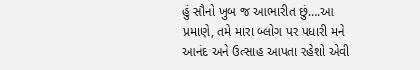હું સૌનો ખુબ જ આભારીત છું….આ પ્રમાણે, તમે મારા બ્લોગ પર પધારી મને આનંદ અને ઉત્સાહ આપતા રહેશો એવી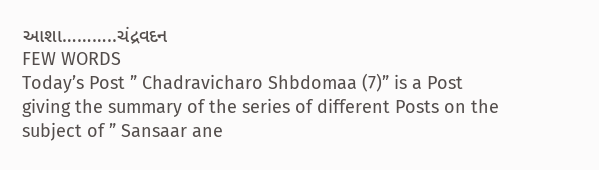આશા………..ચંદ્રવદન
FEW WORDS
Today’s Post ” Chadravicharo Shbdomaa (7)” is a Post giving the summary of the series of different Posts on the subject of ” Sansaar ane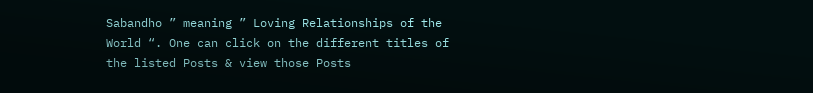Sabandho ” meaning ” Loving Relationships of the World “. One can click on the different titles of the listed Posts & view those Posts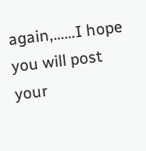again,……I hope you will post your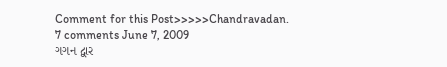Comment for this Post>>>>>Chandravadan.
7 comments June 7, 2009
ગગન દ્વાર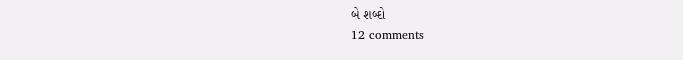બે શબ્દો
12 comments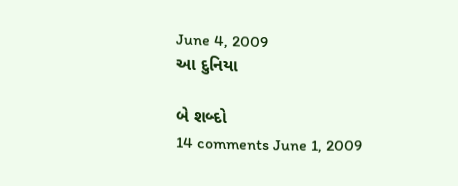June 4, 2009
આ દુનિયા

બે શબ્દો
14 comments June 1, 2009